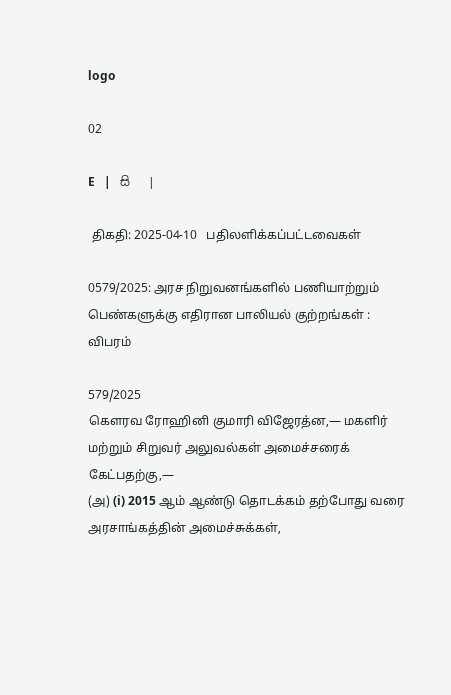logo

02

E   |   සි   |

 திகதி: 2025-04-10   பதிலளிக்கப்பட்டவைகள்

0579/2025: அரச நிறுவனங்களில் பணியாற்றும் பெண்களுக்கு எதிரான பாலியல் குற்றங்கள் : விபரம்

579/2025
கௌரவ ரோஹினி குமாரி விஜேரத்ன,— மகளிர் மற்றும் சிறுவர் அலுவல்கள் அமைச்சரைக் கேட்பதற்கு,—
(அ) (i) 2015 ஆம் ஆண்டு தொடக்கம் தற்போது வரை அரசாங்கத்தின் அமைச்சுக்கள்,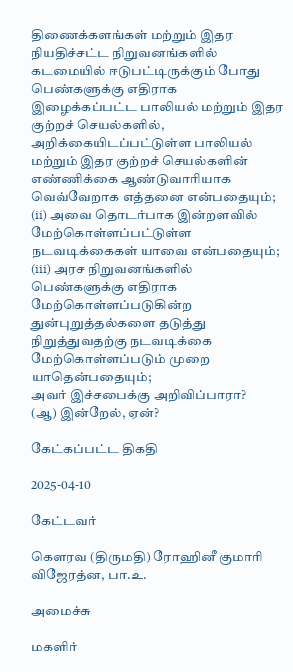திணைக்களங்கள் மற்றும் இதர நியதிச்சட்ட நிறுவனங்களில் கடமையில் ஈடுபட்டிருக்கும் போது பெண்களுக்கு எதிராக இழைக்கப்பட்ட பாலியல் மற்றும் இதர குற்றச் செயல்களில், அறிக்கையிடப்பட்டுள்ள பாலியல் மற்றும் இதர குற்றச் செயல்களின் எண்ணிக்கை ஆண்டுவாரியாக வெவ்வேறாக எத்தனை என்பதையும்;
(ii) அவை தொடர்பாக இன்றளவில் மேற்கொள்ளப்பட்டுள்ள நடவடிக்கைகள் யாவை என்பதையும்;
(iii) அரச நிறுவனங்களில் பெண்களுக்கு எதிராக மேற்கொள்ளப்படுகின்ற துன்புறுத்தல்களை தடுத்து நிறுத்துவதற்கு நடவடிக்கை மேற்கொள்ளப்படும் முறை யாதென்பதையும்;
அவர் இச்சபைக்கு அறிவிப்பாரா?
(ஆ) இன்றேல், ஏன்?

கேட்கப்பட்ட திகதி

2025-04-10

கேட்டவர்

கௌரவ (திருமதி) ரோஹினீ குமாரி விஜேரத்ன, பா.உ.

அமைச்சு

மகளிர்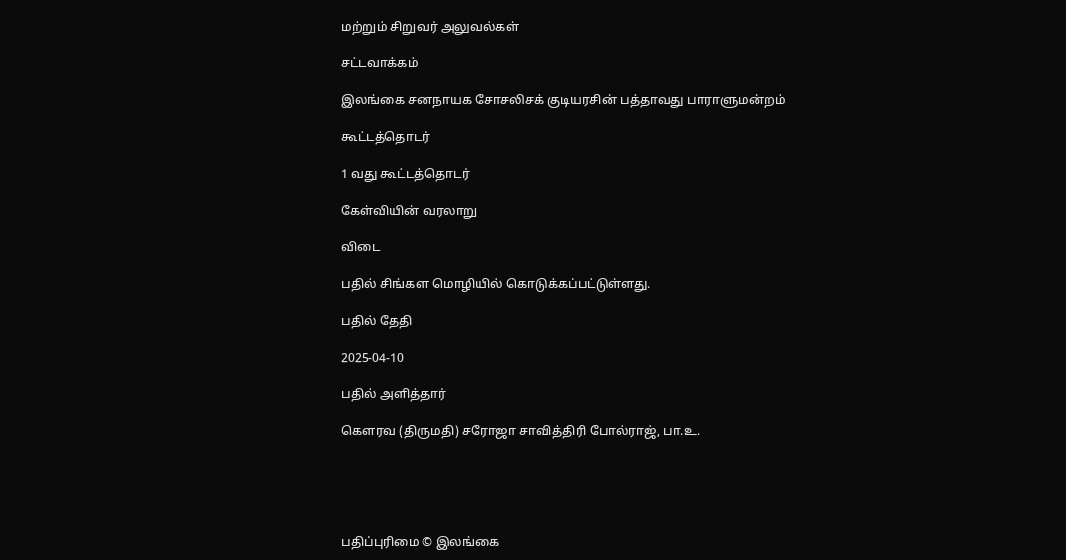மற்றும் சிறுவர் அலுவல்கள்

சட்டவாக்கம்

இலங்கை சனநாயக சோசலிசக் குடியரசின் பத்தாவது பாராளுமன்றம்

கூட்டத்தொடர்

1 வது கூட்டத்தொடர்

கேள்வியின் வரலாறு

விடை

பதில் சிங்கள மொழியில் கொடுக்கப்பட்டுள்ளது.

பதில் தேதி

2025-04-10

பதில் அளித்தார்

கௌரவ (திருமதி) சரோஜா சாவித்திரி போல்ராஜ், பா.உ.





பதிப்புரிமை © இலங்கை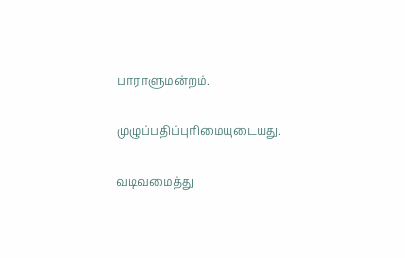பாராளுமன்றம்.

முழுப்பதிப்புரிமையுடையது.

வடிவமைத்து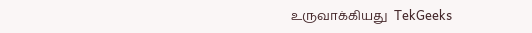உருவாக்கியது  TekGeeks